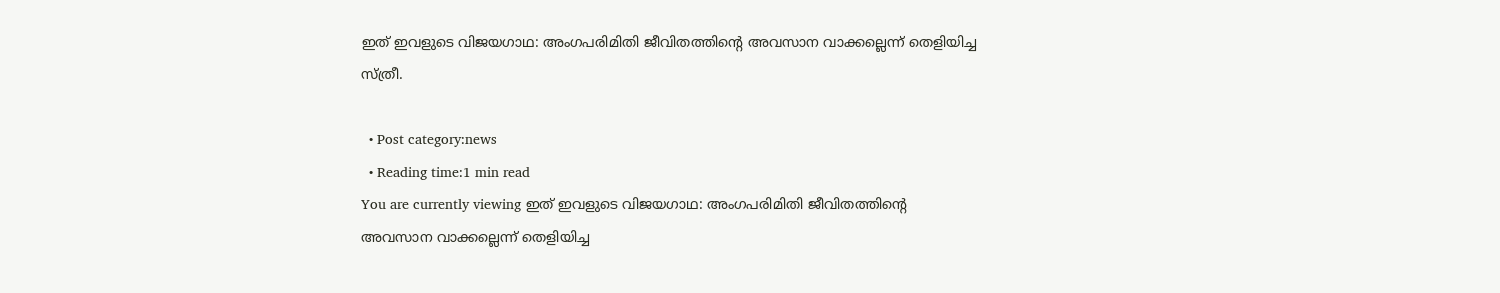ഇത് ഇവളുടെ വിജയഗാഥ: അംഗപരിമിതി ജീവിതത്തിന്റെ അവസാന വാക്കല്ലെന്ന് തെളിയിച്ച സ്ത്രീ.

  • Post category:news
  • Reading time:1 min read
You are currently viewing ഇത് ഇവളുടെ വിജയഗാഥ: അംഗപരിമിതി ജീവിതത്തിന്റെ അവസാന വാക്കല്ലെന്ന് തെളിയിച്ച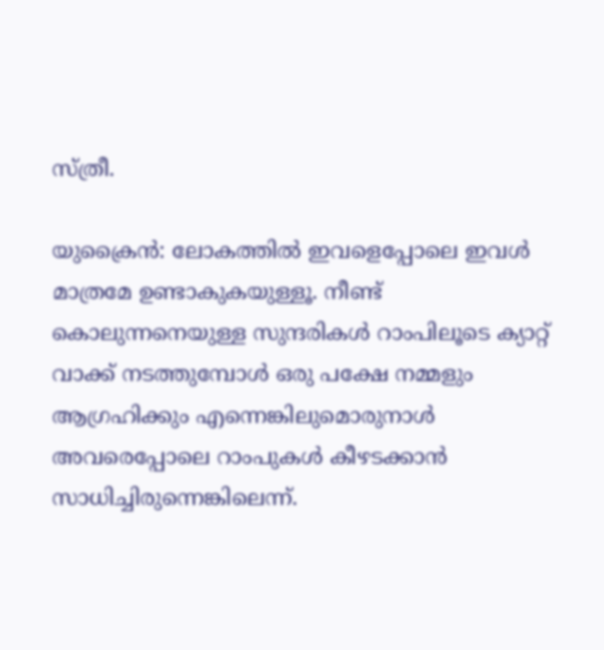സ്ത്രീ.

യുക്രൈന്‍: ലോകത്തില്‍ ഇവളെപ്പോലെ ഇവള്‍ മാത്രമേ ഉണ്ടാകുകയുള്ളൂ. നീണ്ട് കൊലുന്നനെയുള്ള സുന്ദരികള്‍ റാംപിലൂടെ ക്യാറ്റ് വാക്ക് നടത്തുമ്പോള്‍ ഒരു പക്ഷേ നമ്മളും ആഗ്രഹിക്കും എന്നെങ്കിലുമൊരുനാള്‍ അവരെപ്പോലെ റാംപുകള്‍ കീഴടക്കാന്‍ സാധിച്ചിരുന്നെങ്കിലെന്ന്.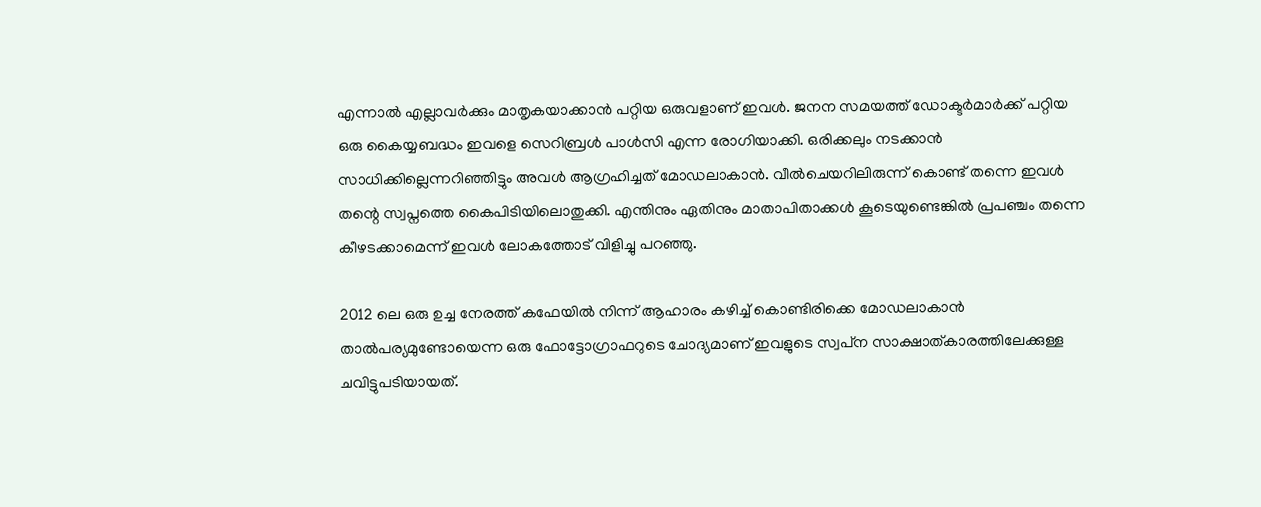എന്നാല്‍ എല്ലാവര്‍ക്കും മാതൃകയാക്കാന്‍ പറ്റിയ ഒരുവളാണ് ഇവള്‍. ജനന സമയത്ത് ഡോക്ടര്‍മാര്‍ക്ക് പറ്റിയ ഒരു കൈയ്യബദ്ധം ഇവളെ സെറിബ്രള്‍ പാള്‍സി എന്ന രോഗിയാക്കി. ഒരിക്കലും നടക്കാന്‍ സാധിക്കില്ലെന്നറിഞ്ഞിട്ടും അവള്‍ ആഗ്രഹിച്ചത് മോഡലാകാന്‍. വീല്‍ചെയറിലിരുന്ന് കൊണ്ട് തന്നെ ഇവള്‍ തന്റെ സ്വപ്നത്തെ കൈപിടിയിലൊതുക്കി. എന്തിനും ഏതിനും മാതാപിതാക്കള്‍ കൂടെയുണ്ടെങ്കില്‍ പ്രപഞ്ചം തന്നെ കീഴടക്കാമെന്ന് ഇവള്‍ ലോകത്തോട് വിളിച്ചു പറഞ്ഞു.

2012 ലെ ഒരു ഉച്ച നേരത്ത് കഫേയില്‍ നിന്ന് ആഹാരം കഴിച്ച് കൊണ്ടിരിക്കെ മോഡലാകാന്‍ താല്‍പര്യമുണ്ടോയെന്ന ഒരു ഫോട്ടോഗ്രാഫറുടെ ചോദ്യമാണ് ഇവളുടെ സ്വപ്‌ന സാക്ഷാത്കാരത്തിലേക്കുള്ള ചവിട്ടുപടിയായത്.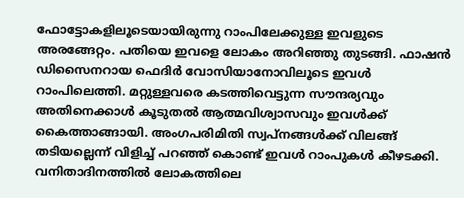ഫോട്ടോകളിലൂടെയായിരുന്നു റാംപിലേക്കുള്ള ഇവളുടെ അരങ്ങേറ്റം. പതിയെ ഇവളെ ലോകം അറിഞ്ഞു തുടങ്ങി. ഫാഷന്‍ ഡിസൈനറായ ഫെദിര്‍ വോസിയാനോവിലൂടെ ഇവള്‍ റാംപിലെത്തി. മറ്റുള്ളവരെ കടത്തിവെട്ടുന്ന സൗന്ദര്യവും അതിനെക്കാള്‍ കൂടുതല്‍ ആത്മവിശ്വാസവും ഇവള്‍ക്ക് കൈത്താങ്ങായി. അംഗപരിമിതി സ്വപ്‌നങ്ങള്‍ക്ക് വിലങ്ങ് തടിയല്ലെന്ന് വിളിച്ച് പറഞ്ഞ് കൊണ്ട് ഇവള്‍ റാംപുകള്‍ കീഴടക്കി. വനിതാദിനത്തില്‍ ലോകത്തിലെ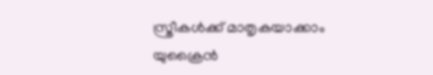സ്ത്രീകള്‍ക്ക് മാതൃകയാക്കാം യുക്രൈന്‍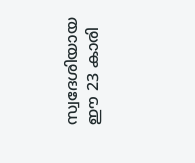സ്വദേശിയായ ഈ 23 കാരി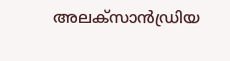അലക്‌സാന്‍ഡ്രിയ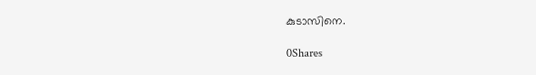കുടാസിനെ.

0Shares